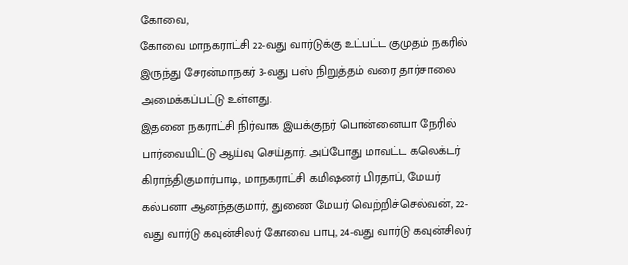கோவை,
கோவை மாநகராட்சி 22-வது வார்டுக்கு உட்பட்ட குமுதம் நகரில் இருந்து சேரன்மாநகர் 3-வது பஸ் நிறுத்தம் வரை தார்சாலை அமைக்கப்பட்டு உள்ளது.
இதனை நகராட்சி நிர்வாக இயக்குநர் பொன்னையா நேரில் பார்வையிட்டு ஆய்வு செய்தார். அப்போது மாவட்ட கலெக்டர் கிராந்திகுமார்பாடி, மாநகராட்சி கமிஷனர் பிரதாப், மேயர் கல்பனா ஆனந்தகுமார், துணை மேயர் வெற்றிச்செல்வன், 22-வது வார்டு கவுன்சிலர் கோவை பாபு, 24-வது வார்டு கவுன்சிலர்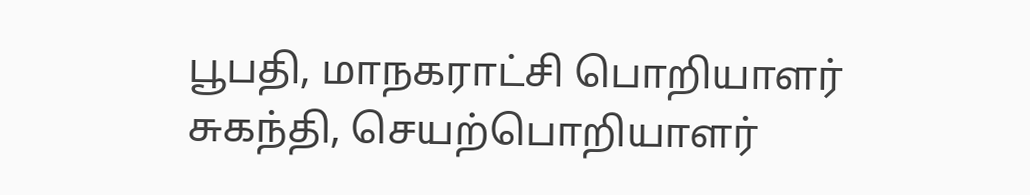பூபதி, மாநகராட்சி பொறியாளர் சுகந்தி, செயற்பொறியாளர்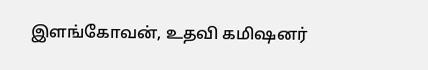இளங்கோவன், உதவி கமிஷனர்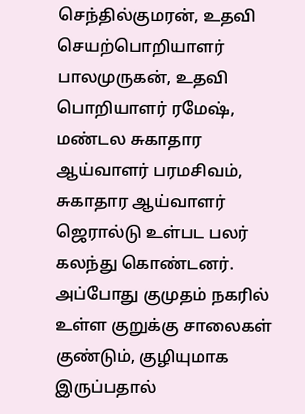செந்தில்குமரன், உதவி செயற்பொறியாளர் பாலமுருகன், உதவி பொறியாளர் ரமேஷ், மண்டல சுகாதார ஆய்வாளர் பரமசிவம், சுகாதார ஆய்வாளர் ஜெரால்டு உள்பட பலர் கலந்து கொண்டனர்.
அப்போது குமுதம் நகரில் உள்ள குறுக்கு சாலைகள் குண்டும், குழியுமாக இருப்பதால்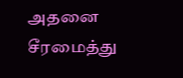அதனை சீரமைத்து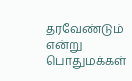தரவேண்டும் என்று பொதுமக்கள்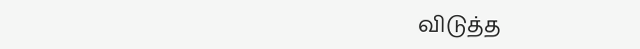விடுத்த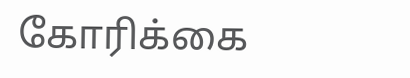கோரிக்கை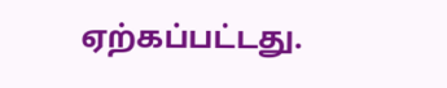ஏற்கப்பட்டது.